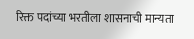रिक्त पदांच्या भरतीला शासनाची मान्यता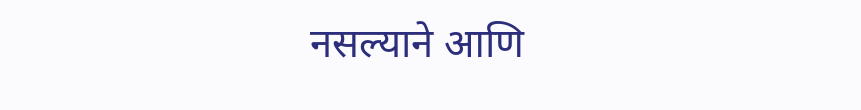नसल्याने आणि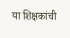या शिक्षकांची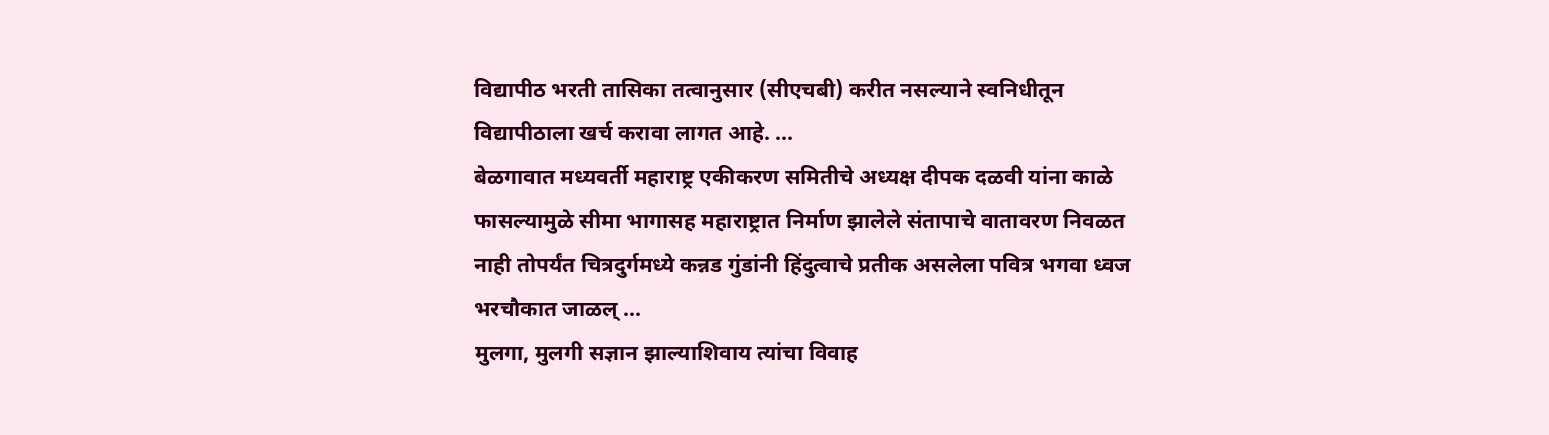विद्यापीठ भरती तासिका तत्वानुसार (सीएचबी) करीत नसल्याने स्वनिधीतून विद्यापीठाला खर्च करावा लागत आहे. ...
बेळगावात मध्यवर्ती महाराष्ट्र एकीकरण समितीचे अध्यक्ष दीपक दळवी यांना काळे फासल्यामुळे सीमा भागासह महाराष्ट्रात निर्माण झालेले संतापाचे वातावरण निवळत नाही तोपर्यंत चित्रदुर्गमध्ये कन्नड गुंडांनी हिंदुत्वाचे प्रतीक असलेला पवित्र भगवा ध्वज भरचौकात जाळल् ...
मुलगा, मुलगी सज्ञान झाल्याशिवाय त्यांचा विवाह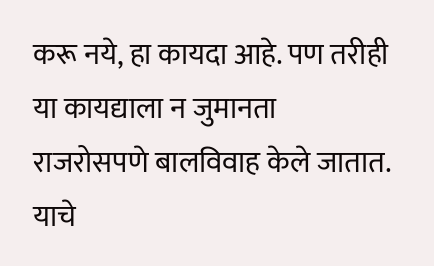करू नये, हा कायदा आहे. पण तरीही या कायद्याला न जुमानता राजरोसपणे बालविवाह केले जातात. याचे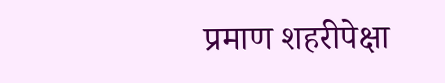प्रमाण शहरीपेक्षा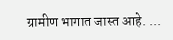ग्रामीण भागात जास्त आहे. ...